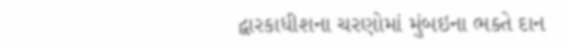દ્વારકાધીશના ચરણોમાં મુંબઇના ભક્તે દાન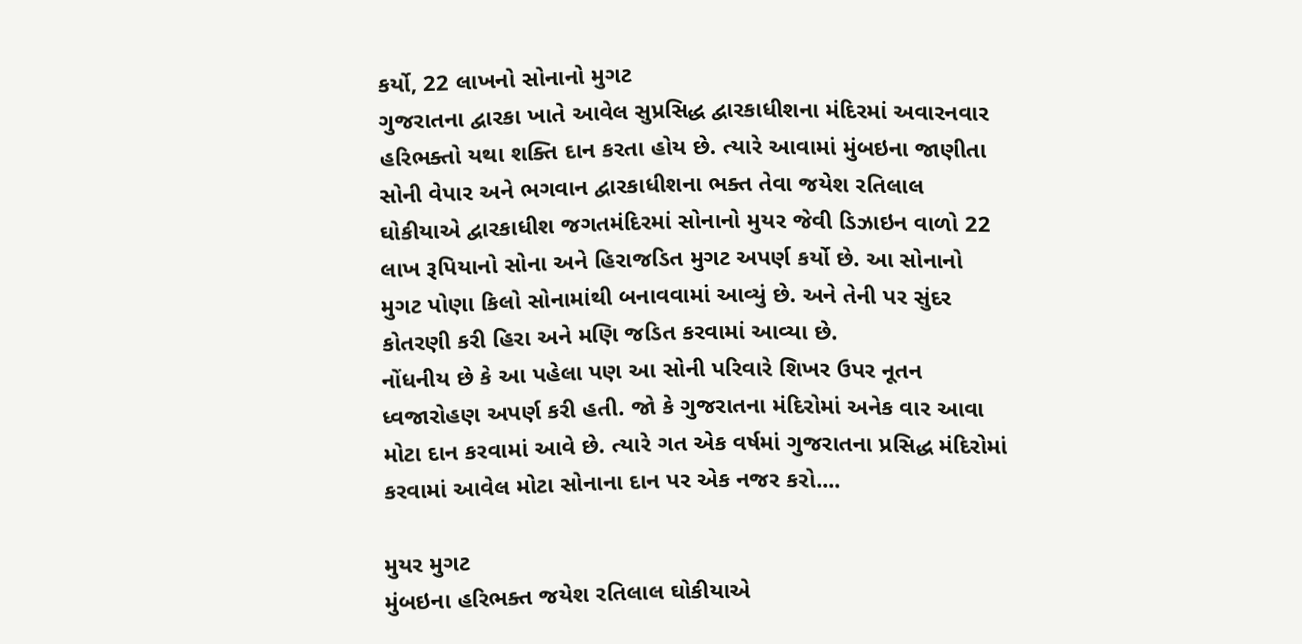કર્યો, 22 લાખનો સોનાનો મુગટ
ગુજરાતના દ્વારકા ખાતે આવેલ સુપ્રસિદ્ધ દ્વારકાધીશના મંદિરમાં અવારનવાર હરિભક્તો યથા શક્તિ દાન કરતા હોય છે. ત્યારે આવામાં મુંબઇના જાણીતા સોની વેપાર અને ભગવાન દ્વારકાધીશના ભક્ત તેવા જયેશ રતિલાલ ઘોકીયાએ દ્વારકાધીશ જગતમંદિરમાં સોનાનો મુયર જેવી ડિઝાઇન વાળો 22 લાખ રૂપિયાનો સોના અને હિરાજડિત મુગટ અપર્ણ કર્યો છે. આ સોનાનો મુગટ પોણા કિલો સોનામાંથી બનાવવામાં આવ્યું છે. અને તેની પર સુંદર કોતરણી કરી હિરા અને મણિ જડિત કરવામાં આવ્યા છે.
નોંધનીય છે કે આ પહેલા પણ આ સોની પરિવારે શિખર ઉપર નૂતન ધ્વજારોહણ અપર્ણ કરી હતી. જો કે ગુજરાતના મંદિરોમાં અનેક વાર આવા મોટા દાન કરવામાં આવે છે. ત્યારે ગત એક વર્ષમાં ગુજરાતના પ્રસિદ્ધ મંદિરોમાં કરવામાં આવેલ મોટા સોનાના દાન પર એક નજર કરો....

મુયર મુગટ
મુંબઇના હરિભક્ત જયેશ રતિલાલ ઘોકીયાએ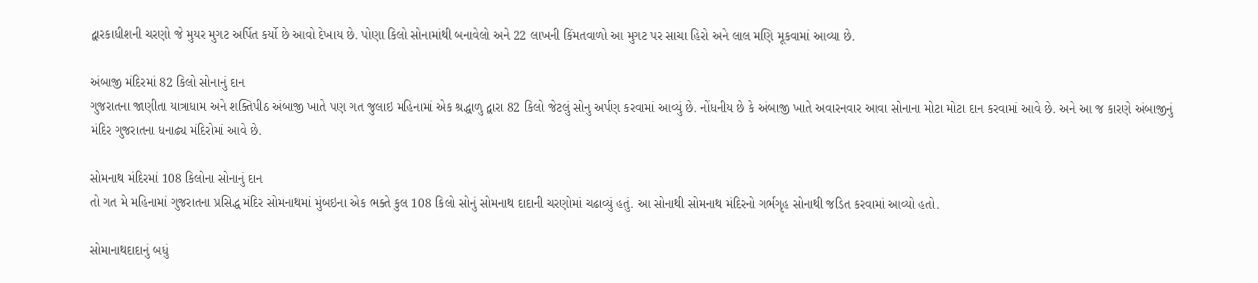દ્વારકાધીશની ચરણો જે મુયર મુગટ અર્પિત કર્યો છે આવો દેખાય છે. પોણા કિલો સોનામાંથી બનાવેલો અને 22 લાખની કિંમતવાળો આ મુગટ પર સાચા હિરો અને લાલ મણિ મૂકવામાં આવ્યા છે.

અંબાજી મંદિરમાં 82 કિલો સોનાનું દાન
ગુજરાતના જાણીતા યાત્રાધામ અને શક્તિપીઠ અંબાજી ખાતે પણ ગત જુલાઇ મહિનામાં એક શ્રદ્ધાળુ દ્વારા 82 કિલો જેટલું સોનુ અર્પણ કરવામાં આવ્યું છે. નોંધનીય છે કે અંબાજી ખાતે અવારનવાર આવા સોનાના મોટા મોટા દાન કરવામાં આવે છે. અને આ જ કારણે અંબાજીનું મંદિર ગુજરાતના ધનાઢ્ય મંદિરોમાં આવે છે.

સોમનાથ મંદિરમાં 108 કિલોના સોનાનું દાન
તો ગત મે મહિનામાં ગુજરાતના પ્રસિદ્ધ મંદિર સોમનાથમાં મુંબઇના એક ભક્તે કુલ 108 કિલો સોનું સોમનાથ દાદાની ચરણોમાં ચઢાવ્યું હતું. આ સોનાથી સોમનાથ મંદિરનો ગર્ભગૃહ સોનાથી જડિત કરવામાં આવ્યો હતો.

સોમાનાથદાદાનું બધું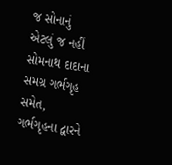જ સોનાનું
એટલું જ નહીં સોમનાથ દાદાના સમગ્ર ગર્ભગૃહ સમેત, ગર્ભગૃહના દ્વારને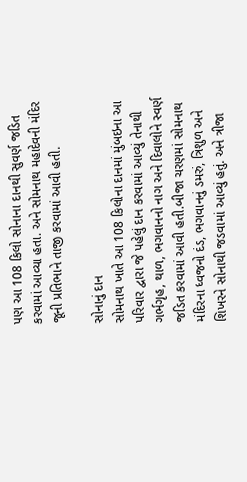પણ આ 108 કિલો સોનાના દાનથી સુવર્ણ જડિત કરવામાં આવ્યા હતા. અને સોમનાથ મહાદેવની મંદિર જૂની પ્રતિભાને તાજી કરવામાં આવી હતી.

સોનાનું દાન
સોમનાથ ખાતે આ 108 કિલોના દાનમાં મુંબઇના આ પરિવાર દ્વારા જે પહેલું દાન કરવામાં આવ્યું તેનાથી ગર્ભગૃહ, થાળ, ભગવાનનો નાગ અને દિવાલોને સ્વર્ણ જડિત કરવામાં આવી હતી.બીજા ચરણમાં સોમનાથ મંદિરના ધ્વજનો દંડ, ભગવાનનું ડમરું, ત્રિશુળ અને શિખરને સોનાથી જડવામાં આવ્યું હતું. અને ત્રીજા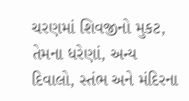ચરણમાં શિવજીનો મુકટ, તેમના ધરેણાં, અન્ય દિવાલો, સ્તંભ અને મંદિરના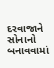દરવાજાને સોનાનો બનાવવામાં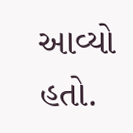આવ્યો હતો.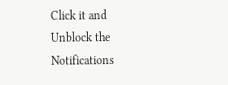Click it and Unblock the Notifications